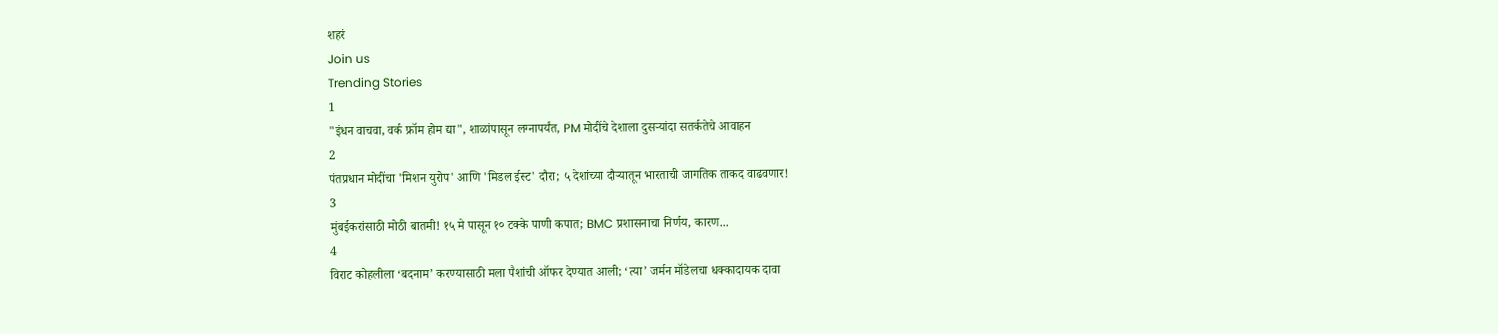शहरं
Join us
Trending Stories
1
"इंधन वाचवा, वर्क फ्रॉम होम द्या", शाळांपासून लग्नापर्यंत, PM मोदींचे देशाला दुसऱ्यांदा सतर्कतेचे आवाहन
2
पंतप्रधान मोदींचा 'मिशन युरोप' आणि 'मिडल ईस्ट' दौरा; ५ देशांच्या दौऱ्यातून भारताची जागतिक ताकद वाढवणार!
3
मुंबईकरांसाठी मोठी बातमी! १५ मे पासून १० टक्के पाणी कपात; BMC प्रशासनाचा निर्णय, कारण...
4
विराट कोहलीला ‘बदनाम’ करण्यासाठी मला पैशांची ऑफर देण्यात आली; ‘त्या’ जर्मन मॉडेलचा धक्कादायक दावा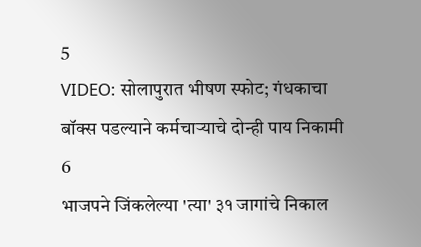5
VIDEO: सोलापुरात भीषण स्फोट; गंधकाचा बॉक्स पडल्याने कर्मचाऱ्याचे दोन्ही पाय निकामी
6
भाजपने जिंकलेल्या 'त्या' ३१ जागांचे निकाल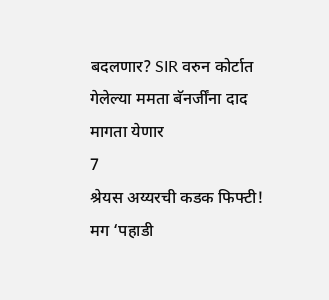बदलणार? SIR वरुन कोर्टात गेलेल्या ममता बॅनर्जींना दाद मागता येणार
7
श्रेयस अय्यरची कडक फिफ्टी! मग ‘पहाडी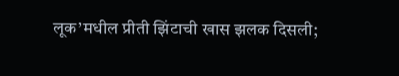लूक’मधील प्रीती झिंटाची खास झलक दिसली;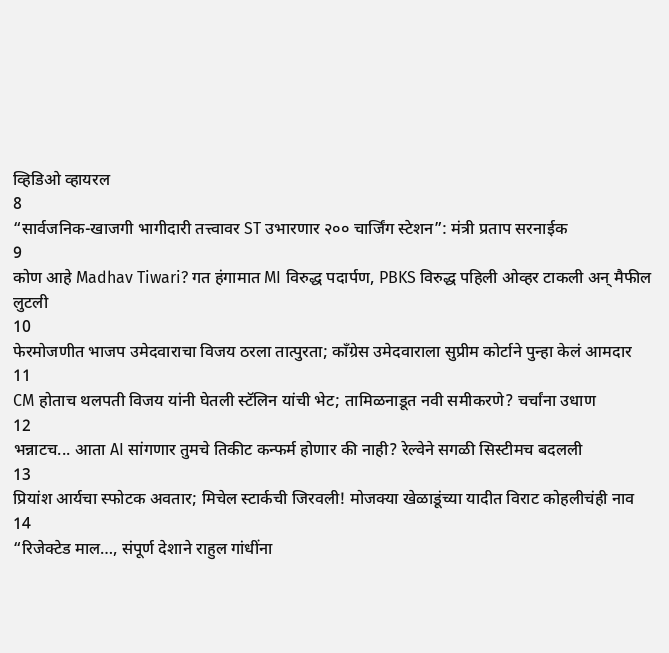व्हिडिओ व्हायरल
8
“सार्वजनिक-खाजगी भागीदारी तत्त्वावर ST उभारणार २०० चार्जिंग स्टेशन”: मंत्री प्रताप सरनाईक
9
कोण आहे Madhav Tiwari? गत हंगामात MI विरुद्ध पदार्पण, PBKS विरुद्ध पहिली ओव्हर टाकली अन् मैफील लुटली
10
फेरमोजणीत भाजप उमेदवाराचा विजय ठरला तात्पुरता; काँग्रेस उमेदवाराला सुप्रीम कोर्टाने पुन्हा केलं आमदार
11
CM होताच थलपती विजय यांनी घेतली स्टॅलिन यांची भेट; तामिळनाडूत नवी समीकरणे? चर्चांना उधाण
12
भन्नाटच... आता AI सांगणार तुमचे तिकीट कन्फर्म होणार की नाही? रेल्वेने सगळी सिस्टीमच बदलली
13
प्रियांश आर्यचा स्फोटक अवतार; मिचेल स्टार्कची जिरवली! मोजक्या खेळाडूंच्या यादीत विराट कोहलीचंही नाव
14
“रिजेक्टेड माल…, संपूर्ण देशाने राहुल गांधींना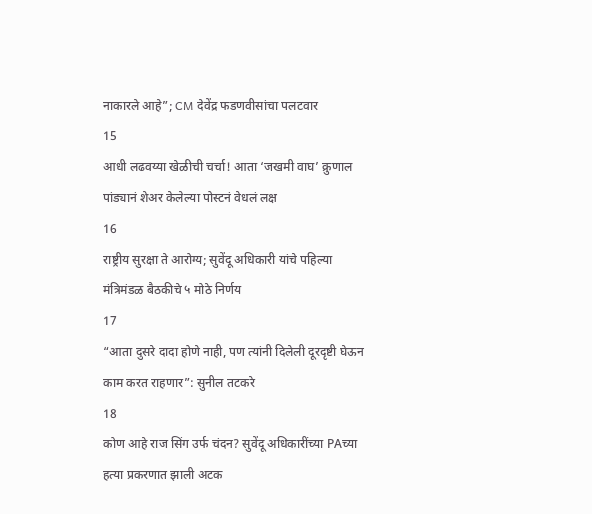नाकारले आहे”; CM देवेंद्र फडणवीसांचा पलटवार
15
आधी लढवय्या खेळीची चर्चा! आता ‘जखमी वाघ’ क्रुणाल पांड्यानं शेअर केलेल्या पोस्टनं वेधलं लक्ष
16
राष्ट्रीय सुरक्षा ते आरोग्य; सुवेंदू अधिकारी यांचे पहिल्या मंत्रिमंडळ बैठकीचे ५ मोठे निर्णय
17
“आता दुसरे दादा होणे नाही, पण त्यांनी दिलेली दूरदृष्टी घेऊन काम करत राहणार”: सुनील तटकरे
18
कोण आहे राज सिंग उर्फ चंदन? सुवेंदू अधिकारींच्या PAच्या हत्या प्रकरणात झाली अटक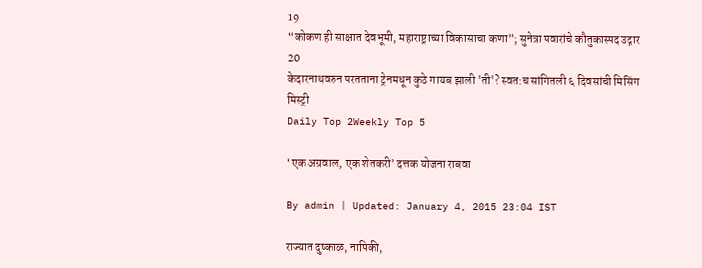19
“कोकण ही साक्षात देवभूमी, महाराष्ट्राच्या विकासाचा कणा”; सुनेत्रा पवारांचे कौतुकास्पद उद्गार
20
केदारनाथवरुन परतताना ट्रेनमधून कुठे गायब झाली 'ती'? स्वत:च सांगितली ६ दिवसांची मिसिंग मिस्ट्री
Daily Top 2Weekly Top 5

‘एक अग्रवाल, एक शेतकरी’ दत्तक योजना राबवा

By admin | Updated: January 4, 2015 23:04 IST

राज्यात दुष्काळ, नापिकी,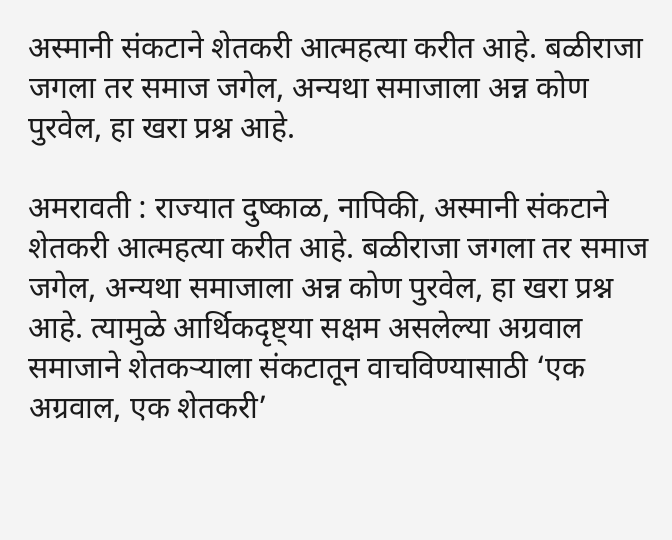अस्मानी संकटाने शेतकरी आत्महत्या करीत आहे. बळीराजा जगला तर समाज जगेल, अन्यथा समाजाला अन्न कोण पुरवेल, हा खरा प्रश्न आहे.

अमरावती : राज्यात दुष्काळ, नापिकी, अस्मानी संकटाने शेतकरी आत्महत्या करीत आहे. बळीराजा जगला तर समाज जगेल, अन्यथा समाजाला अन्न कोण पुरवेल, हा खरा प्रश्न आहे. त्यामुळे आर्थिकदृष्ट्या सक्षम असलेल्या अग्रवाल समाजाने शेतकऱ्याला संकटातून वाचविण्यासाठी ‘एक अग्रवाल, एक शेतकरी’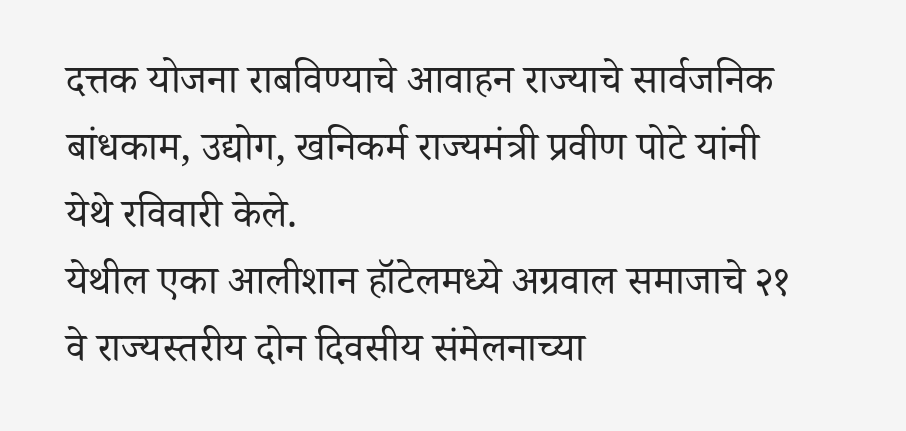दत्तक योजना राबविण्याचे आवाहन राज्याचे सार्वजनिक बांधकाम, उद्योग, खनिकर्म राज्यमंत्री प्रवीण पोटे यांनी येथे रविवारी केले.
येथील एका आलीशान हॉटेलमध्ये अग्रवाल समाजाचे २१ वे राज्यस्तरीय दोन दिवसीय संमेलनाच्या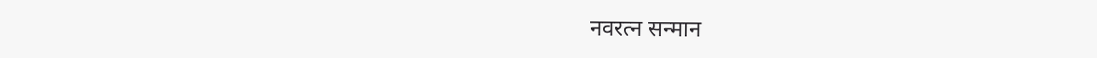नवरत्न सन्मान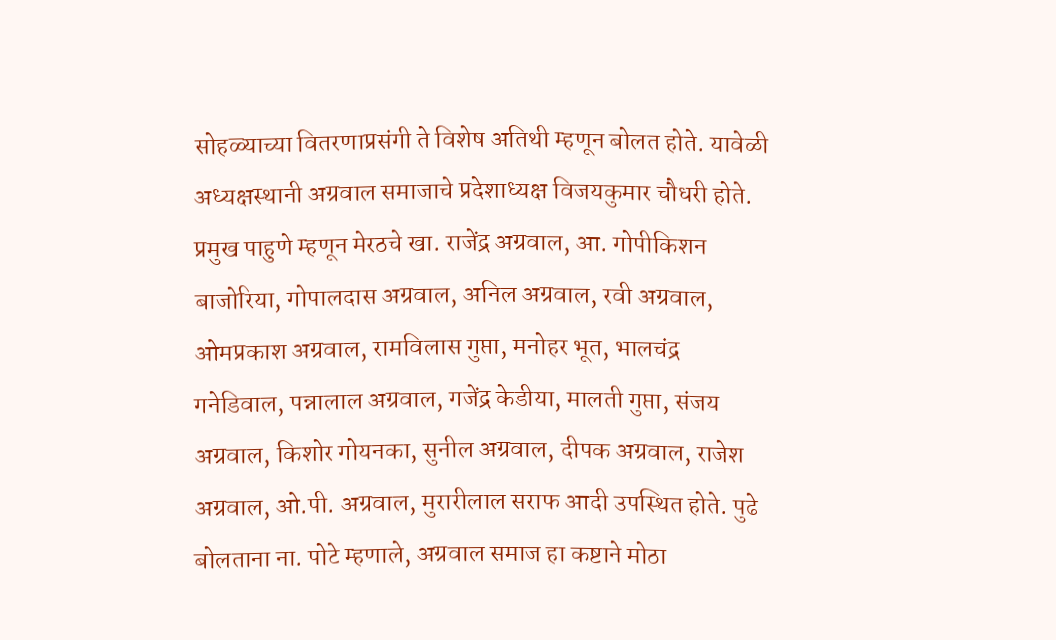सोहळ्याच्या वितरणाप्रसंगी ते विशेष अतिथी म्हणून बोलत होते. यावेळी अध्यक्षस्थानी अग्रवाल समाजाचे प्रदेशाध्यक्ष विजयकुमार चौधरी होते. प्रमुख पाहुणे म्हणून मेरठचे खा. राजेंद्र अग्रवाल, आ. गोपीकिशन बाजोरिया, गोपालदास अग्रवाल, अनिल अग्रवाल, रवी अग्रवाल, ओमप्रकाश अग्रवाल, रामविलास गुप्ता, मनोहर भूत, भालचंद्र गनेडिवाल, पन्नालाल अग्रवाल, गजेंद्र केडीया, मालती गुप्ता, संजय अग्रवाल, किशोर गोयनका, सुनील अग्रवाल, दीपक अग्रवाल, राजेश अग्रवाल, ओ.पी. अग्रवाल, मुरारीलाल सराफ आदी उपस्थित होते. पुढे बोलताना ना. पोटे म्हणाले, अग्रवाल समाज हा कष्टाने मोठा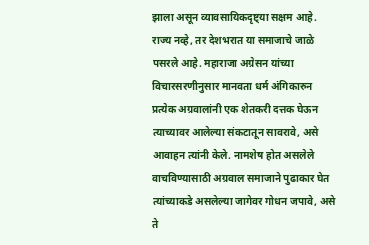झाला असून व्यावसायिकदृष्ट्या सक्षम आहे. राज्य नव्हे, तर देशभरात या समाजाचे जाळे पसरले आहे. महाराजा अग्रेसन यांच्या विचारसरणीनुसार मानवता धर्म अंगिकारुन प्रत्येक अग्रवालांनी एक शेतकरी दत्तक घेऊन त्याच्यावर आलेल्या संकटातून सावरावे, असे आवाहन त्यांनी केले. नामशेष होत असलेले वाचविण्यासाठी अग्रवाल समाजाने पुढाकार घेत त्यांच्याकडे असलेल्या जागेवर गोधन जपावे, असे ते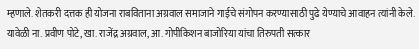म्हणाले. शेतकरी दत्तक ही योजना राबविताना अग्रवाल समाजाने गाईचे संगोपन करण्यासाठी पुढे येण्याचे आवाहन त्यांनी केले. यावेळी ना. प्रवीण पोटे, खा. राजेंद्र अग्रवाल, आ. गोपीकिशन बाजोरिया यांचा तिरुपती सत्कार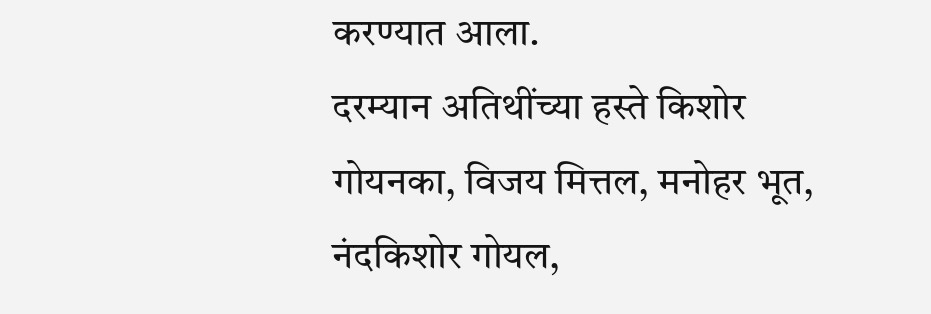करण्यात आला.
दरम्यान अतिथींच्या हस्ते किशोर गोयनका, विजय मित्तल, मनोहर भूत, नंदकिशोर गोयल,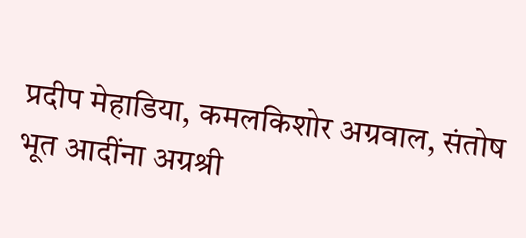प्रदीप मेहाडिया, कमलकिशोर अग्रवाल, संतोष भूत आदींना अग्रश्री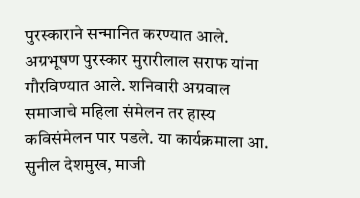पुरस्काराने सन्मानित करण्यात आले. अग्रभूषण पुरस्कार मुरारीलाल सराफ यांना गौरविण्यात आले. शनिवारी अग्रवाल समाजाचे महिला संमेलन तर हास्य कविसंमेलन पार पडले. या कार्यक्रमाला आ. सुनील देशमुख, माजी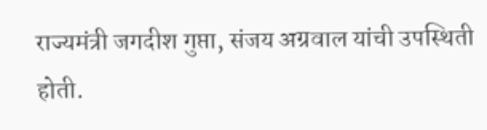राज्यमंत्री जगदीश गुप्ता, संजय अग्रवाल यांची उपस्थिती होती.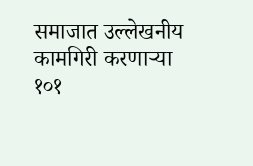समाजात उल्लेखनीय कामगिरी करणाऱ्या १०१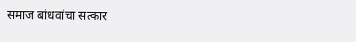समाज बांधवांचा सत्कार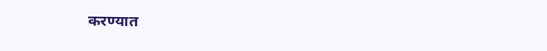करण्यात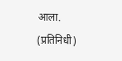आला. (प्रतिनिधी)